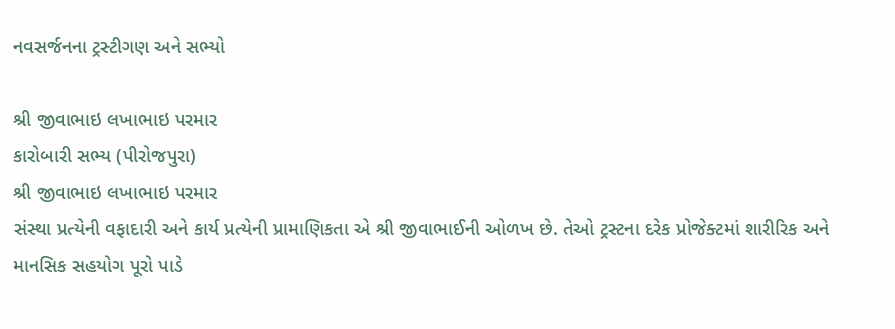નવસર્જનના ટ્રસ્ટીગણ અને સભ્યો

શ્રી જીવાભાઇ લખાભાઇ પરમાર
કારોબારી સભ્ય (પીરોજપુરા)
શ્રી જીવાભાઇ લખાભાઇ પરમાર
સંસ્થા પ્રત્યેની વફાદારી અને કાર્ય પ્રત્યેની પ્રામાણિકતા એ શ્રી જીવાભાઈની ઓળખ છે. તેઓ ટ્રસ્ટના દરેક પ્રોજેક્ટમાં શારીરિક અને માનસિક સહયોગ પૂરો પાડે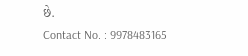છે.
Contact No. : 9978483165